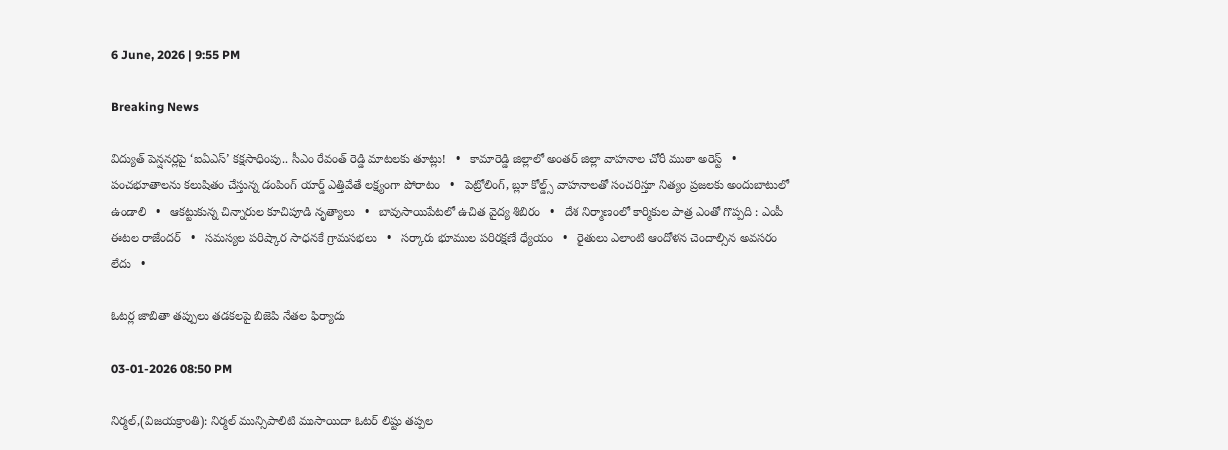6 June, 2026 | 9:55 PM

Breaking News

విద్యుత్ పెన్షనర్లపై ‘ఐఏఎస్’ కక్షసాధింపు.. సీఎం రేవంత్ రెడ్డి మాటలకు తూట్లు!   •   కామారెడ్డి జిల్లాలో అంతర్ జిల్లా వాహనాల చోరీ ముఠా అరెస్ట్   •   పంచభూతాలను కలుషితం చేస్తున్న డంపింగ్ యార్డ్ ఎత్తివేతే లక్ష్యంగా పోరాటం   •   పెట్రోలింగ్, బ్లూ కోల్డ్స్ వాహనాలతో సంచరిస్తూ నిత్యం ప్రజలకు అందుబాటులో ఉండాలి   •   ఆకట్టుకున్న చిన్నారుల కూచిపూడి నృత్యాలు   •   బావుసాయిపేటలో ఉచిత వైద్య శిబిరం   •   దేశ నిర్మాణంలో కార్మికుల పాత్ర ఎంతో గొప్పది : ఎంపీ ఈటల రాజేందర్   •   సమస్యల పరిష్కార సాధనకే గ్రామసభలు   •   సర్కారు భూముల పరిరక్షణే ధ్యేయం   •   రైతులు ఎలాంటి ఆందోళన చెందాల్సిన అవసరం లేదు   •

ఓటర్ల జాబితా తప్పులు తడకలపై బిజెపి నేతల ఫిర్యాదు

03-01-2026 08:50 PM

నిర్మల్,(విజయక్రాంతి): నిర్మల్ మున్సిపాలిటి ముసాయిదా ఓటర్ లిష్టు తప్పల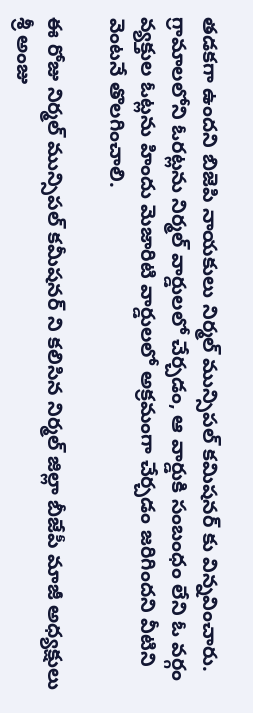తడకగా ఉందని బిజెపి నాయకులు నిర్మల్ మున్సిపల్ కమిషనర్ కు విన్నవించారు. గ్రామాలలోని ఓరట్లను నిర్మల్ వార్డులలో చేర్చడం, ఆ వార్డుకి సంబంధం లేని ఓ వర్గం వ్యక్తుల ఓట్లను హిందు మెజారిటి వార్డులలో అక్రమంగా చేర్చడం జరిగిందని వీటిని వెంటనే తొలగించాలి.

ఈ రోజు నిర్మల్‌ మున్సిపల్ కమీషనర్‌ ని కలిసిన నిర్మల్ జిల్లా బీజేపీ మాజీ అధ్యక్షులు శ్రీ అంజు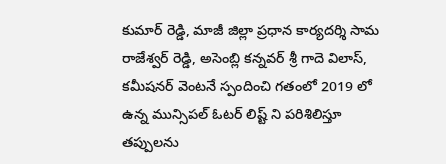కుమార్ రెడ్డి, మాజీ జిల్లా ప్రధాన కార్యదర్శి సామ రాజేశ్వర్‌ రెడ్డి, అసెంబ్లి కన్నవర్‌ శ్రీ గాదె విలాస్, కమీషనర్‌ వెంటనే స్పందించి గతంలో 2019 లో ఉన్న మున్సిపల్ ఓటర్ లిష్ట్ ని పరిశిలిస్తూ తప్పులను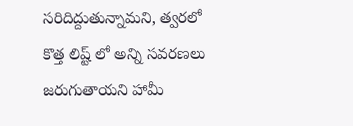సరిదిద్దుతున్నామని, త్వరలో కొత్త లిష్ట్ లో అన్ని సవరణలు జరుగుతాయని హామీ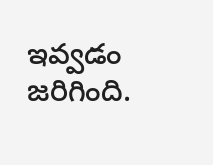ఇవ్వడం జరిగింది.